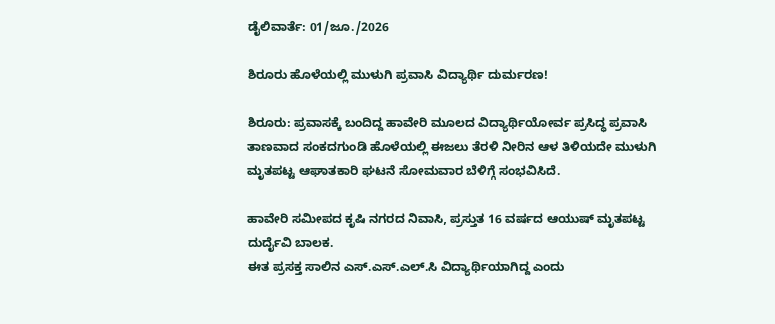ಡೈಲಿವಾರ್ತೆ: 01/ಜೂ./2026

ಶಿರೂರು ಹೊಳೆಯಲ್ಲಿ ಮುಳುಗಿ ಪ್ರವಾಸಿ ವಿದ್ಯಾರ್ಥಿ ದುರ್ಮರಣ!

ಶಿರೂರು: ಪ್ರವಾಸಕ್ಕೆ ಬಂದಿದ್ದ ಹಾವೇರಿ ಮೂಲದ ವಿದ್ಯಾರ್ಥಿಯೋರ್ವ ಪ್ರಸಿದ್ಧ ಪ್ರವಾಸಿ ತಾಣವಾದ ಸಂಕದಗುಂಡಿ ಹೊಳೆಯಲ್ಲಿ ಈಜಲು ತೆರಳಿ ನೀರಿನ ಆಳ ತಿಳಿಯದೇ ಮುಳುಗಿ ಮೃತಪಟ್ಟ ಆಘಾತಕಾರಿ ಘಟನೆ ಸೋಮವಾರ ಬೆಳಿಗ್ಗೆ ಸಂಭವಿಸಿದೆ.

ಹಾವೇರಿ ಸಮೀಪದ ಕೃಷಿ ನಗರದ ನಿವಾಸಿ, ಪ್ರಸ್ತುತ 16 ವರ್ಷದ ಆಯುಷ್ ಮೃತಪಟ್ಟ ದುರ್ದೈವಿ ಬಾಲಕ.
ಈತ ಪ್ರಸಕ್ತ ಸಾಲಿನ ಎಸ್.ಎಸ್.ಎಲ್.ಸಿ ವಿದ್ಯಾರ್ಥಿಯಾಗಿದ್ದ ಎಂದು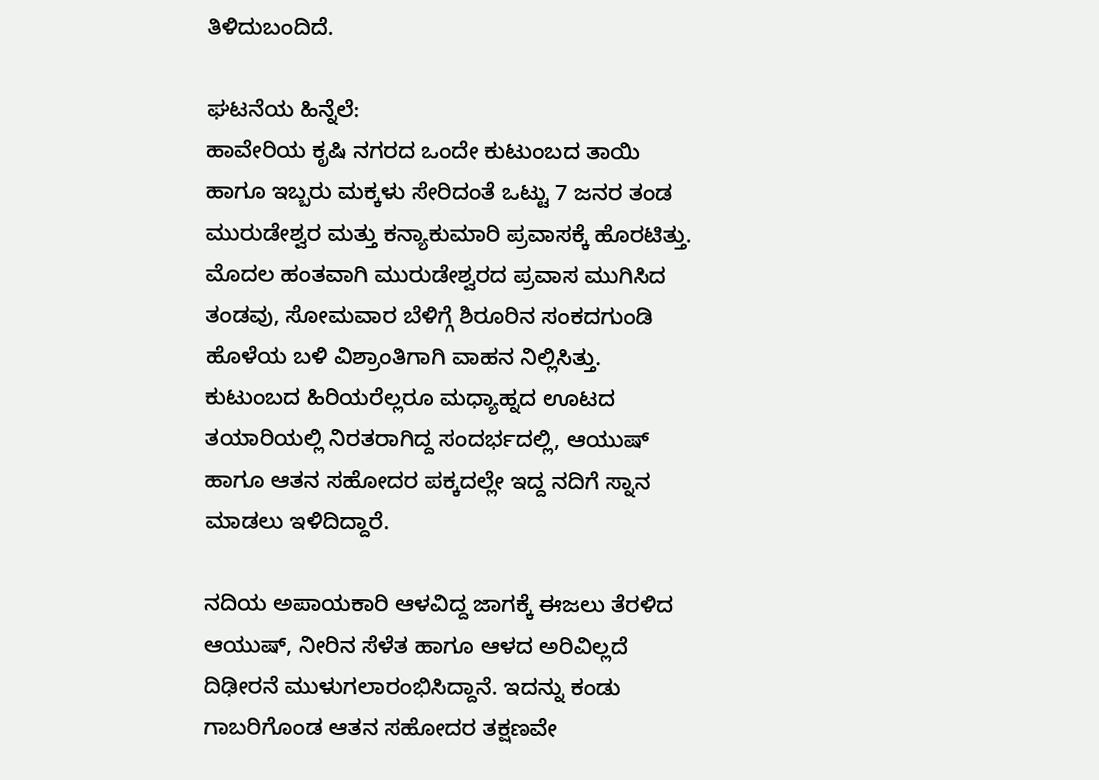ತಿಳಿದುಬಂದಿದೆ.

ಘಟನೆಯ ಹಿನ್ನೆಲೆ:
ಹಾವೇರಿಯ ಕೃಷಿ ನಗರದ ಒಂದೇ ಕುಟುಂಬದ ತಾಯಿ ಹಾಗೂ ಇಬ್ಬರು ಮಕ್ಕಳು ಸೇರಿದಂತೆ ಒಟ್ಟು 7 ಜನರ ತಂಡ ಮುರುಡೇಶ್ವರ ಮತ್ತು ಕನ್ಯಾಕುಮಾರಿ ಪ್ರವಾಸಕ್ಕೆ ಹೊರಟಿತ್ತು. ಮೊದಲ ಹಂತವಾಗಿ ಮುರುಡೇಶ್ವರದ ಪ್ರವಾಸ ಮುಗಿಸಿದ ತಂಡವು, ಸೋಮವಾರ ಬೆಳಿಗ್ಗೆ ಶಿರೂರಿನ ಸಂಕದಗುಂಡಿ ಹೊಳೆಯ ಬಳಿ ವಿಶ್ರಾಂತಿಗಾಗಿ ವಾಹನ ನಿಲ್ಲಿಸಿತ್ತು. ಕುಟುಂಬದ ಹಿರಿಯರೆಲ್ಲರೂ ಮಧ್ಯಾಹ್ನದ ಊಟದ ತಯಾರಿಯಲ್ಲಿ ನಿರತರಾಗಿದ್ದ ಸಂದರ್ಭದಲ್ಲಿ, ಆಯುಷ್ ಹಾಗೂ ಆತನ ಸಹೋದರ ಪಕ್ಕದಲ್ಲೇ ಇದ್ದ ನದಿಗೆ ಸ್ನಾನ ಮಾಡಲು ಇಳಿದಿದ್ದಾರೆ.

ನದಿಯ ಅಪಾಯಕಾರಿ ಆಳವಿದ್ದ ಜಾಗಕ್ಕೆ ಈಜಲು ತೆರಳಿದ ಆಯುಷ್, ನೀರಿನ ಸೆಳೆತ ಹಾಗೂ ಆಳದ ಅರಿವಿಲ್ಲದೆ ದಿಢೀರನೆ ಮುಳುಗಲಾರಂಭಿಸಿದ್ದಾನೆ. ಇದನ್ನು ಕಂಡು ಗಾಬರಿಗೊಂಡ ಆತನ ಸಹೋದರ ತಕ್ಷಣವೇ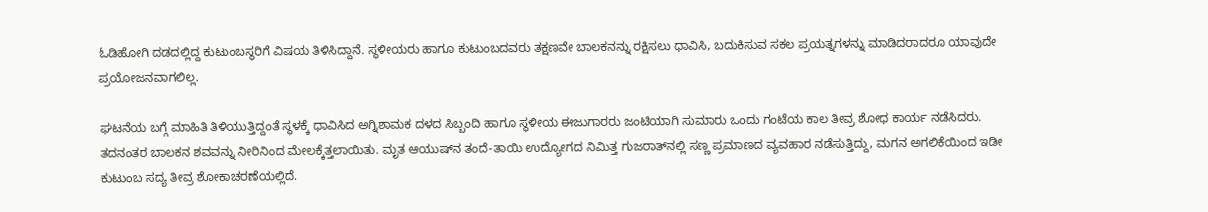ಓಡಿಹೋಗಿ ದಡದಲ್ಲಿದ್ದ ಕುಟುಂಬಸ್ಥರಿಗೆ ವಿಷಯ ತಿಳಿಸಿದ್ದಾನೆ. ಸ್ಥಳೀಯರು ಹಾಗೂ ಕುಟುಂಬದವರು ತಕ್ಷಣವೇ ಬಾಲಕನನ್ನು ರಕ್ಷಿಸಲು ಧಾವಿಸಿ, ಬದುಕಿಸುವ ಸಕಲ ಪ್ರಯತ್ನಗಳನ್ನು ಮಾಡಿದರಾದರೂ ಯಾವುದೇ ಪ್ರಯೋಜನವಾಗಲಿಲ್ಲ.

ಘಟನೆಯ ಬಗ್ಗೆ ಮಾಹಿತಿ ತಿಳಿಯುತ್ತಿದ್ದಂತೆ ಸ್ಥಳಕ್ಕೆ ಧಾವಿಸಿದ ಅಗ್ನಿಶಾಮಕ ದಳದ ಸಿಬ್ಬಂದಿ ಹಾಗೂ ಸ್ಥಳೀಯ ಈಜುಗಾರರು ಜಂಟಿಯಾಗಿ ಸುಮಾರು ಒಂದು ಗಂಟೆಯ ಕಾಲ ತೀವ್ರ ಶೋಧ ಕಾರ್ಯ ನಡೆಸಿದರು. ತದನಂತರ ಬಾಲಕನ ಶವವನ್ನು ನೀರಿನಿಂದ ಮೇಲಕ್ಕೆತ್ತಲಾಯಿತು. ಮೃತ ಆಯುಷ್‌ನ ತಂದೆ-ತಾಯಿ ಉದ್ಯೋಗದ ನಿಮಿತ್ತ ಗುಜರಾತ್‌ನಲ್ಲಿ ಸಣ್ಣ ಪ್ರಮಾಣದ ವ್ಯವಹಾರ ನಡೆಸುತ್ತಿದ್ದು, ಮಗನ ಅಗಲಿಕೆಯಿಂದ ಇಡೀ ಕುಟುಂಬ ಸದ್ಯ ತೀವ್ರ ಶೋಕಾಚರಣೆಯಲ್ಲಿದೆ.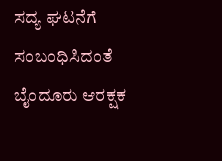ಸದ್ಯ ಘಟನೆಗೆ ಸಂಬಂಧಿಸಿದಂತೆ ಬೈಂದೂರು ಆರಕ್ಷಕ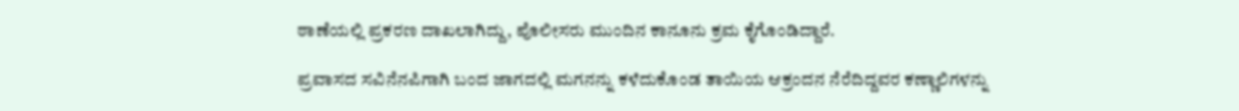ಠಾಣೆಯಲ್ಲಿ ಪ್ರಕರಣ ದಾಖಲಾಗಿದ್ದು, ಪೊಲೀಸರು ಮುಂದಿನ ಕಾನೂನು ಕ್ರಮ ಕೈಗೊಂಡಿದ್ದಾರೆ.

ಪ್ರವಾಸದ ಸವಿನೆನಪಿಗಾಗಿ ಬಂದ ಜಾಗದಲ್ಲಿ ಮಗನನ್ನು ಕಳೆದುಕೊಂಡ ತಾಯಿಯ ಆಕ್ರಂದನ ನೆರೆದಿದ್ದವರ ಕಣ್ಣಾಲಿಗಳನ್ನು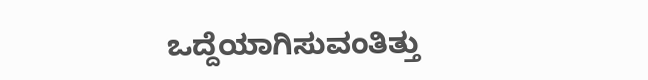ಒದ್ದೆಯಾಗಿಸುವಂತಿತ್ತು